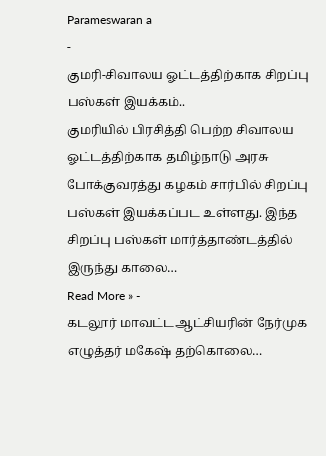Parameswaran a
-
குமரி-சிவாலய ஓட்டத்திற்காக சிறப்பு பஸ்கள் இயக்கம்..
குமரியில் பிரசித்தி பெற்ற சிவாலய ஓட்டத்திற்காக தமிழ்நாடு அரசு போக்குவரத்து கழகம் சார்பில் சிறப்பு பஸ்கள் இயக்கப்பட உள்ளது. இந்த சிறப்பு பஸ்கள் மார்த்தாண்டத்தில் இருந்து காலை…
Read More » -
கடலூர் மாவட்டஆட்சியரின் நேர்முக எழுத்தர் மகேஷ் தற்கொலை…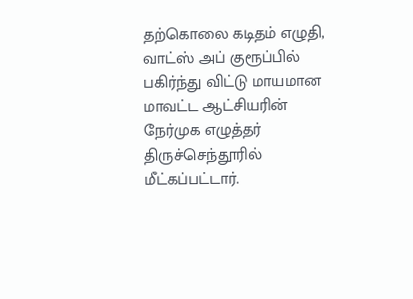தற்கொலை கடிதம் எழுதி, வாட்ஸ் அப் குரூப்பில் பகிர்ந்து விட்டு மாயமான மாவட்ட ஆட்சியரின் நேர்முக எழுத்தர் திருச்செந்தூரில் மீட்கப்பட்டார்.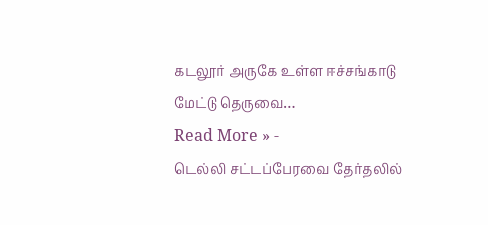கடலூர் அருகே உள்ள ஈச்சங்காடு மேட்டு தெருவை…
Read More » -
டெல்லி சட்டப்பேரவை தேர்தலில்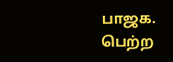பாஜக. பெற்ற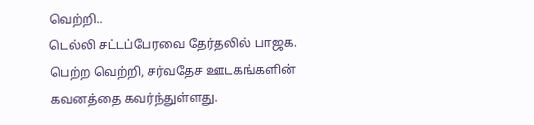வெற்றி..
டெல்லி சட்டப்பேரவை தேர்தலில் பாஜக. பெற்ற வெற்றி, சர்வதேச ஊடகங்களின் கவனத்தை கவர்ந்துள்ளது.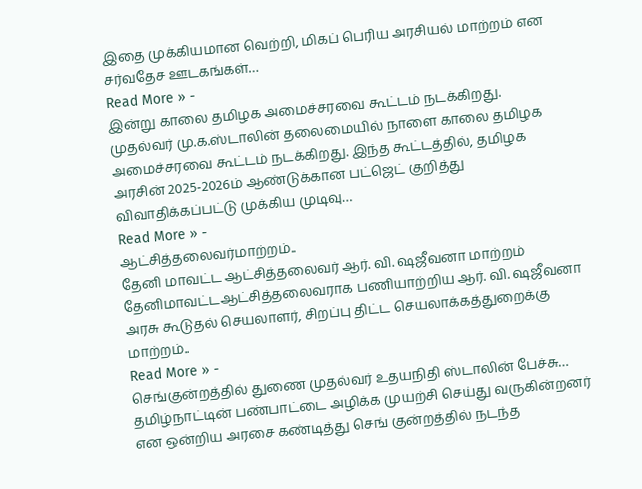இதை முக்கியமான வெற்றி, மிகப் பெரிய அரசியல் மாற்றம் என சர்வதேச ஊடகங்கள்…
Read More » -
இன்று காலை தமிழக அமைச்சரவை கூட்டம் நடக்கிறது.
முதல்வர் மு.க.ஸ்டாலின் தலைமையில் நாளை காலை தமிழக அமைச்சரவை கூட்டம் நடக்கிறது. இந்த கூட்டத்தில், தமிழக அரசின் 2025-2026ம் ஆண்டுக்கான பட்ஜெட் குறித்து விவாதிக்கப்பட்டு முக்கிய முடிவு…
Read More » -
ஆட்சித்தலைவர்மாற்றம்..
தேனி மாவட்ட ஆட்சித்தலைவர் ஆர். வி. ஷஜீவனா மாற்றம் தேனிமாவட்டஆட்சித்தலைவராக பணியாற்றிய ஆர். வி. ஷஜீவனா அரசு கூடுதல் செயலாளர், சிறப்பு திட்ட செயலாக்கத்துறைக்கு மாற்றம்..
Read More » -
செங்குன்றத்தில் துணை முதல்வர் உதயநிதி ஸ்டாலின் பேச்சு…
தமிழ்நாட்டின் பண்பாட்டை அழிக்க முயற்சி செய்து வருகின்றனர் என ஒன்றிய அரசை கண்டித்து செங் குன்றத்தில் நடந்த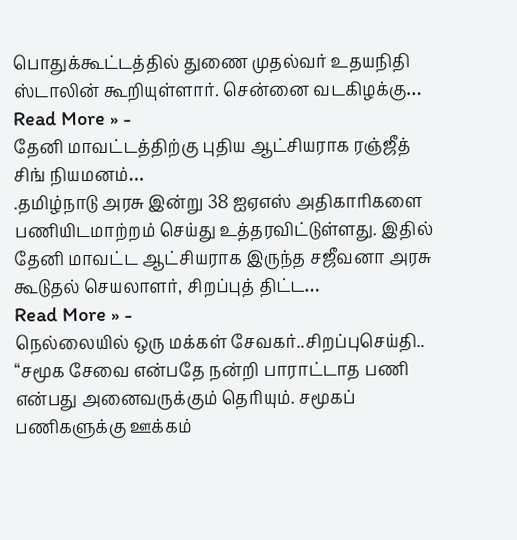பொதுக்கூட்டத்தில் துணை முதல்வர் உதயநிதி ஸ்டாலின் கூறியுள்ளார். சென்னை வடகிழக்கு…
Read More » -
தேனி மாவட்டத்திற்கு புதிய ஆட்சியராக ரஞ்ஜீத் சிங் நியமனம்…
.தமிழ்நாடு அரசு இன்று 38 ஐஏஎஸ் அதிகாரிகளை பணியிடமாற்றம் செய்து உத்தரவிட்டுள்ளது. இதில் தேனி மாவட்ட ஆட்சியராக இருந்த சஜீவனா அரசு கூடுதல் செயலாளர், சிறப்புத் திட்ட…
Read More » -
நெல்லையில் ஒரு மக்கள் சேவகர்..சிறப்புசெய்தி..
“சமூக சேவை என்பதே நன்றி பாராட்டாத பணி என்பது அனைவருக்கும் தெரியும். சமூகப் பணிகளுக்கு ஊக்கம்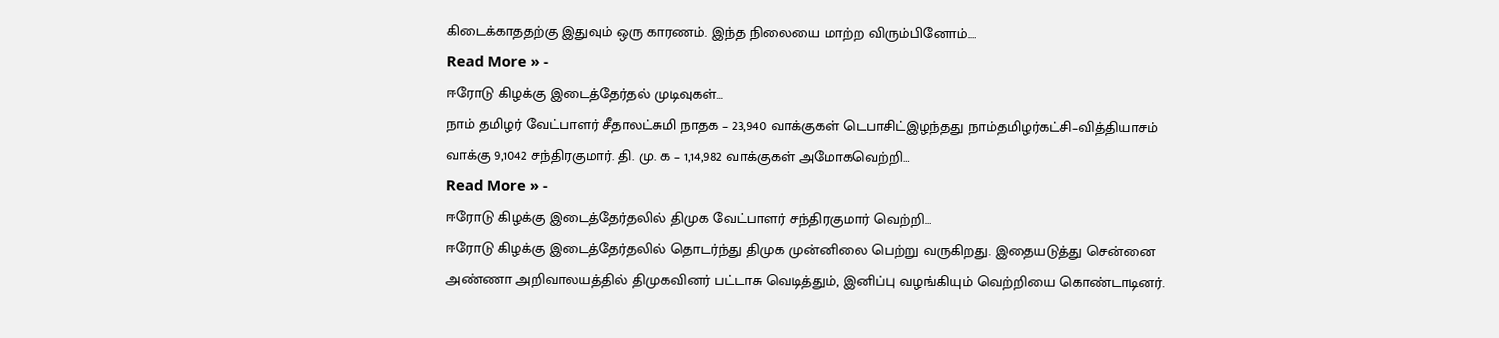கிடைக்காததற்கு இதுவும் ஒரு காரணம். இந்த நிலையை மாற்ற விரும்பினோம்.…
Read More » -
ஈரோடு கிழக்கு இடைத்தேர்தல் முடிவுகள்…
நாம் தமிழர் வேட்பாளர் சீதாலட்சுமி நாதக – 23,940 வாக்குகள் டெபாசிட்இழந்தது நாம்தமிழர்கட்சி–வித்தியாசம் வாக்கு 9,1042 சந்திரகுமார். தி. மு. க – 1,14,982 வாக்குகள் அமோகவெற்றி…
Read More » -
ஈரோடு கிழக்கு இடைத்தேர்தலில் திமுக வேட்பாளர் சந்திரகுமார் வெற்றி…
ஈரோடு கிழக்கு இடைத்தேர்தலில் தொடர்ந்து திமுக முன்னிலை பெற்று வருகிறது. இதையடுத்து சென்னை அண்ணா அறிவாலயத்தில் திமுகவினர் பட்டாசு வெடித்தும், இனிப்பு வழங்கியும் வெற்றியை கொண்டாடினர்.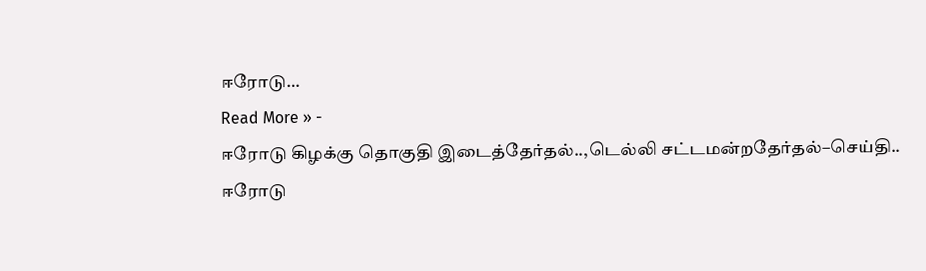ஈரோடு…
Read More » -
ஈரோடு கிழக்கு தொகுதி இடைத்தேர்தல்..,டெல்லி சட்டமன்றதேர்தல்–செய்தி..
ஈரோடு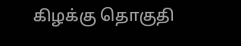கிழக்கு தொகுதி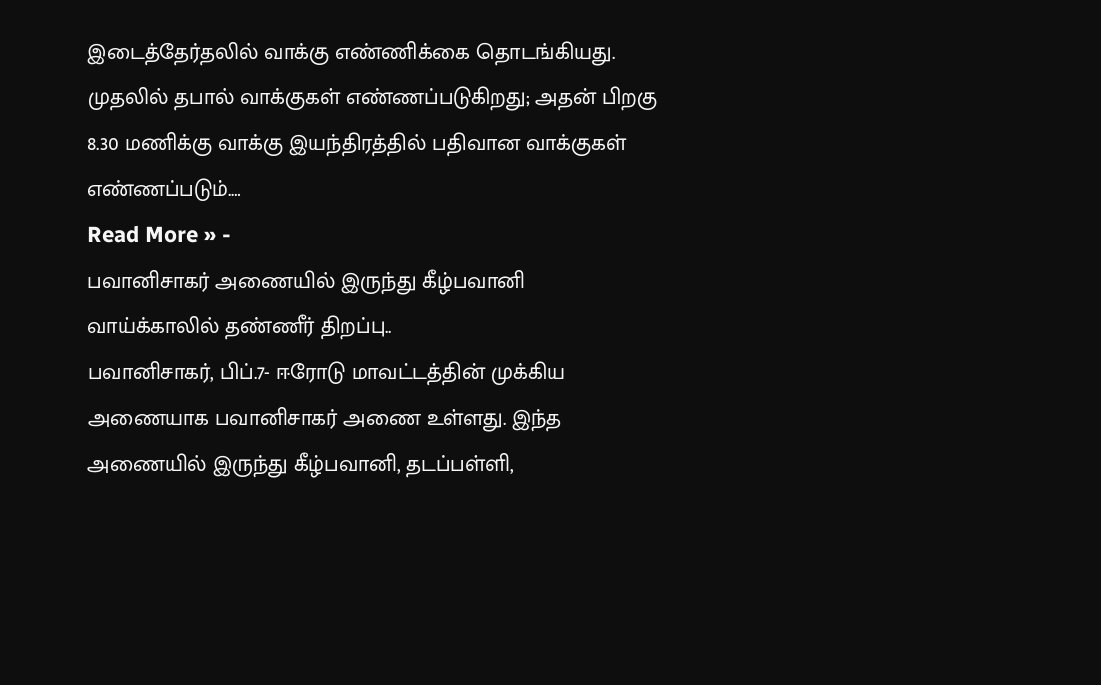இடைத்தேர்தலில் வாக்கு எண்ணிக்கை தொடங்கியது. முதலில் தபால் வாக்குகள் எண்ணப்படுகிறது; அதன் பிறகு 8.30 மணிக்கு வாக்கு இயந்திரத்தில் பதிவான வாக்குகள் எண்ணப்படும்.…
Read More » -
பவானிசாகர் அணையில் இருந்து கீழ்பவானி வாய்க்காலில் தண்ணீர் திறப்பு..
பவானிசாகர், பிப்.7- ஈரோடு மாவட்டத்தின் முக்கிய அணையாக பவானிசாகர் அணை உள்ளது. இந்த அணையில் இருந்து கீழ்பவானி, தடப்பள்ளி,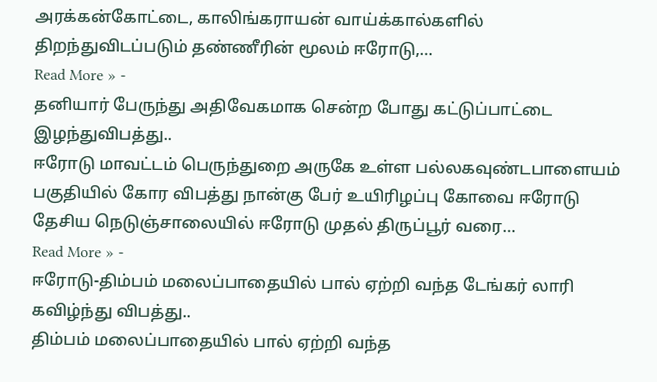அரக்கன்கோட்டை, காலிங்கராயன் வாய்க்கால்களில் திறந்துவிடப்படும் தண்ணீரின் மூலம் ஈரோடு,…
Read More » -
தனியார் பேருந்து அதிவேகமாக சென்ற போது கட்டுப்பாட்டை இழந்துவிபத்து..
ஈரோடு மாவட்டம் பெருந்துறை அருகே உள்ள பல்லகவுண்டபாளையம் பகுதியில் கோர விபத்து நான்கு பேர் உயிரிழப்பு கோவை ஈரோடு தேசிய நெடுஞ்சாலையில் ஈரோடு முதல் திருப்பூர் வரை…
Read More » -
ஈரோடு-திம்பம் மலைப்பாதையில் பால் ஏற்றி வந்த டேங்கர் லாரி கவிழ்ந்து விபத்து..
திம்பம் மலைப்பாதையில் பால் ஏற்றி வந்த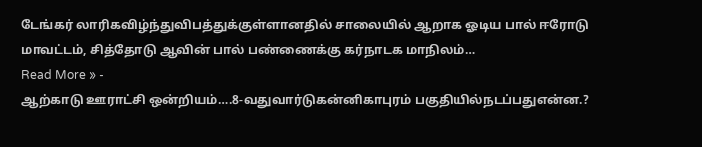டேங்கர் லாரிகவிழ்ந்துவிபத்துக்குள்ளானதில் சாலையில் ஆறாக ஓடிய பால் ஈரோடு மாவட்டம், சித்தோடு ஆவின் பால் பண்ணைக்கு கர்நாடக மாநிலம்…
Read More » -
ஆற்காடு ஊராட்சி ஒன்றியம்….8-வதுவார்டுகன்னிகாபுரம் பகுதியில்நடப்பதுஎன்ன.?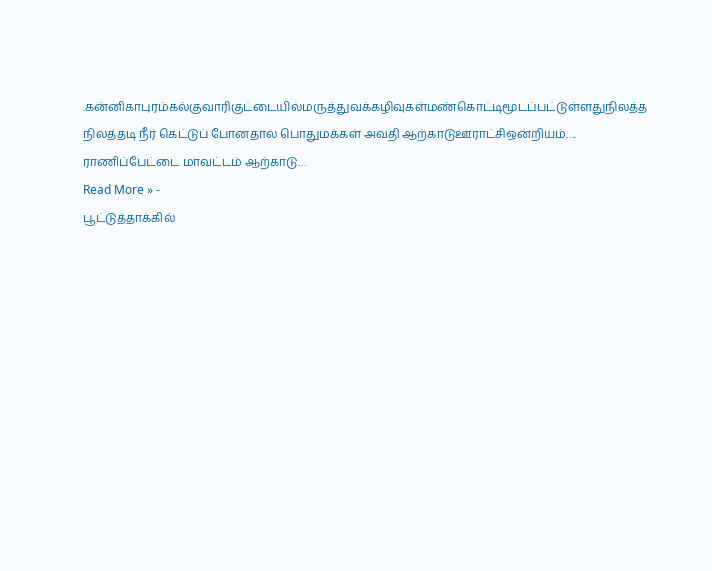.கன்னிகாபுரம்கல்குவாரிகுட்டையில்மருத்துவக்கழிவுகள்மண்கொட்டிமூடப்பட்டுள்ளதுநிலத்த நிலத்தடி நீர் கெட்டுப் போனதால் பொதுமக்கள் அவதி ஆற்காடுஊராட்சிஒன்றியம்…. ராணிப்பேட்டை மாவட்டம் ஆற்காடு…
Read More » -
பூட்டுத்தாக்கில்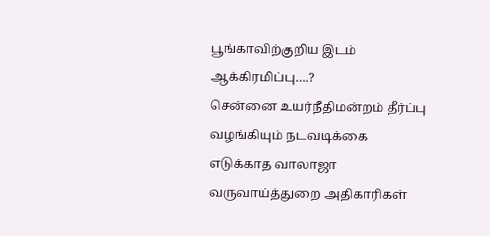பூங்காவிற்குறிய இடம் ஆக்கிரமிப்பு….?
சென்னை உயர்நீதிமன்றம் தீர்ப்பு வழங்கியும் நடவடிக்கை எடுக்காத வாலாஜா வருவாய்த்துறை அதிகாரிகள்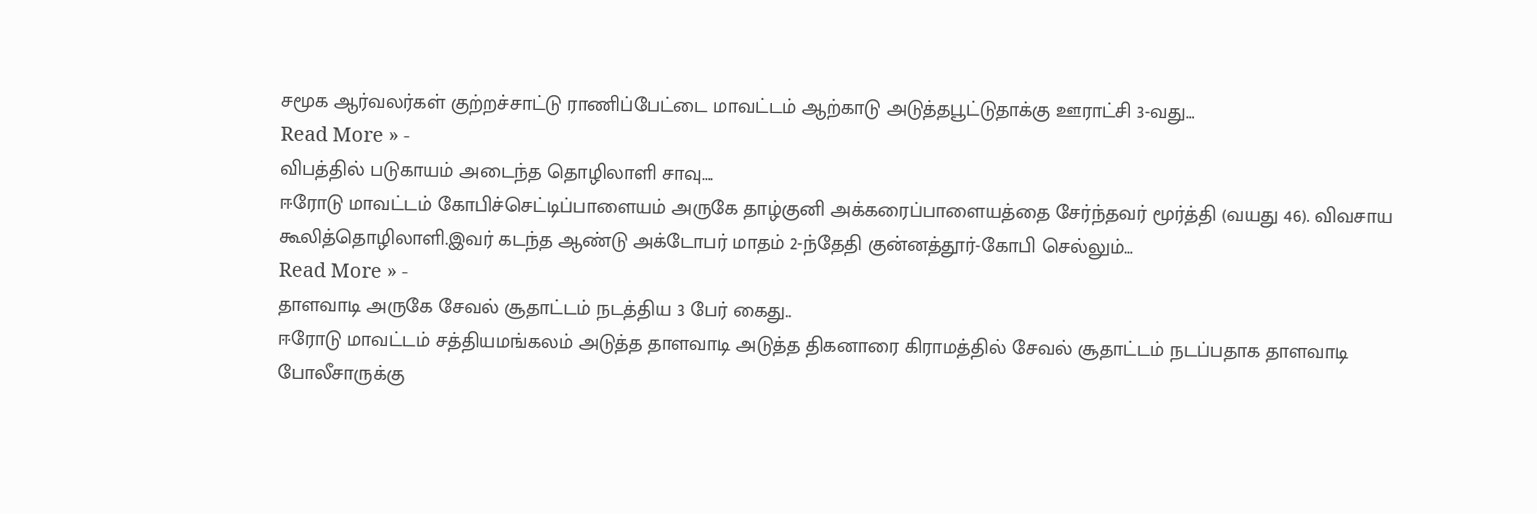சமூக ஆர்வலர்கள் குற்றச்சாட்டு ராணிப்பேட்டை மாவட்டம் ஆற்காடு அடுத்தபூட்டுதாக்கு ஊராட்சி 3-வது…
Read More » -
விபத்தில் படுகாயம் அடைந்த தொழிலாளி சாவு….
ஈரோடு மாவட்டம் கோபிச்செட்டிப்பாளையம் அருகே தாழ்குனி அக்கரைப்பாளையத்தை சேர்ந்தவர் மூர்த்தி (வயது 46). விவசாய கூலித்தொழிலாளி.இவர் கடந்த ஆண்டு அக்டோபர் மாதம் 2-ந்தேதி குன்னத்தூர்-கோபி செல்லும்…
Read More » -
தாளவாடி அருகே சேவல் சூதாட்டம் நடத்திய 3 பேர் கைது..
ஈரோடு மாவட்டம் சத்தியமங்கலம் அடுத்த தாளவாடி அடுத்த திகனாரை கிராமத்தில் சேவல் சூதாட்டம் நடப்பதாக தாளவாடி போலீசாருக்கு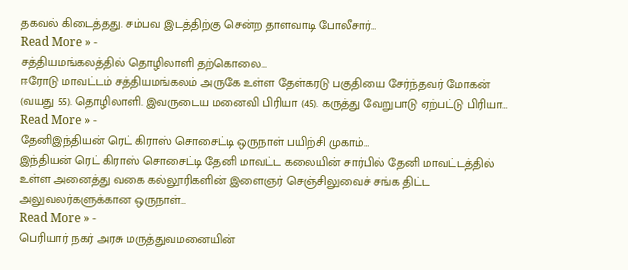தகவல் கிடைத்தது. சம்பவ இடத்திற்கு சென்ற தாளவாடி போலீசார்…
Read More » -
சத்தியமங்கலத்தில் தொழிலாளி தற்கொலை…
ஈரோடு மாவட்டம் சத்தியமங்கலம் அருகே உள்ள தேள்கரடு பகுதியை சேர்ந்தவர் மோகன் (வயது 55). தொழிலாளி. இவருடைய மனைவி பிரியா (45). கருத்து வேறுபாடு ஏற்பட்டு பிரியா…
Read More » -
தேனிஇந்தியன் ரெட் கிராஸ் சொசைட்டி ஒருநாள் பயிற்சி முகாம்…
இந்தியன் ரெட் கிராஸ் சொசைட்டி தேனி மாவட்ட கலையின் சார்பில் தேனி மாவட்டத்தில் உள்ள அனைத்து வகை கல்லூரிகளின் இளைஞர் செஞ்சிலுவைச் சங்க திட்ட அலுவலர்களுக்கான ஒருநாள்…
Read More » -
பெரியார் நகர் அரசு மருத்துவமனையின்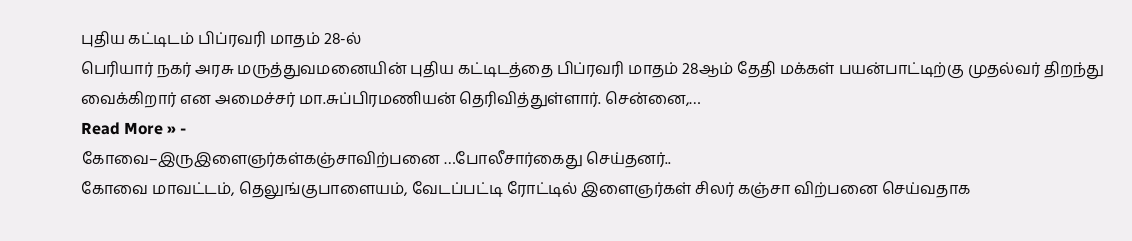புதிய கட்டிடம் பிப்ரவரி மாதம் 28-ல்
பெரியார் நகர் அரசு மருத்துவமனையின் புதிய கட்டிடத்தை பிப்ரவரி மாதம் 28ஆம் தேதி மக்கள் பயன்பாட்டிற்கு முதல்வர் திறந்து வைக்கிறார் என அமைச்சர் மா.சுப்பிரமணியன் தெரிவித்துள்ளார். சென்னை,…
Read More » -
கோவை–இருஇளைஞர்கள்கஞ்சாவிற்பனை …போலீசார்கைது செய்தனர்..
கோவை மாவட்டம், தெலுங்குபாளையம், வேடப்பட்டி ரோட்டில் இளைஞர்கள் சிலர் கஞ்சா விற்பனை செய்வதாக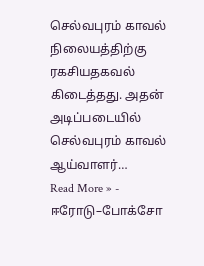செல்வபுரம் காவல் நிலையத்திற்கு ரகசியதகவல் கிடைத்தது. அதன் அடிப்படையில் செல்வபுரம் காவல் ஆய்வாளர்…
Read More » -
ஈரோடு–போக்சோ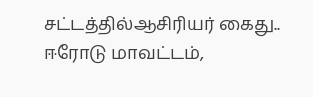சட்டத்தில்ஆசிரியர் கைது..
ஈரோடு மாவட்டம்,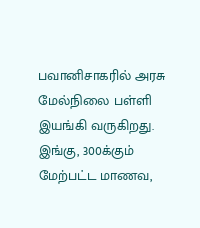பவானிசாகரில் அரசு மேல்நிலை பள்ளி இயங்கி வருகிறது. இங்கு, 300க்கும் மேற்பட்ட மாணவ,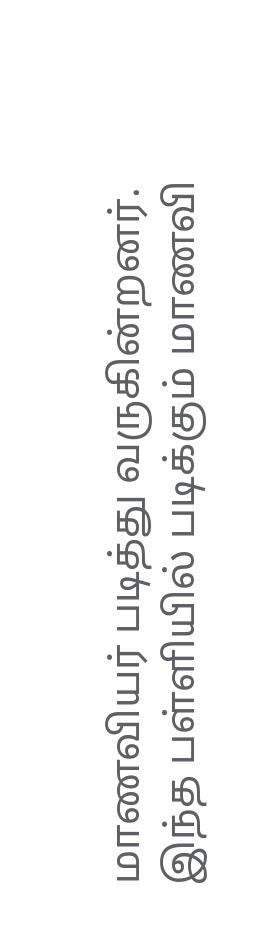மாணவியர் படித்து வருகின்றனர். இந்த பள்ளியில் படிக்கும் மாணவி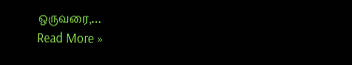ஒருவரை,…
Read More »